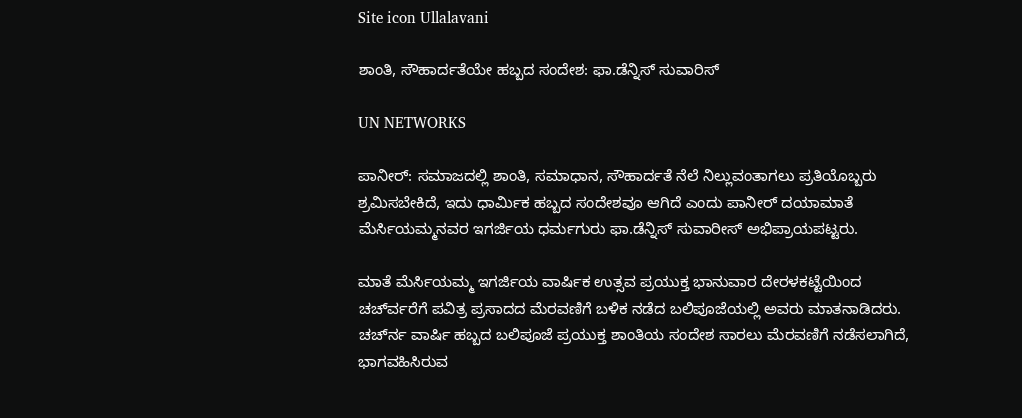Site icon Ullalavani

ಶಾಂತಿ, ಸೌಹಾರ್ದತೆಯೇ ಹಬ್ಬದ ಸಂದೇಶ: ಫಾ.ಡೆನ್ನಿಸ್ ಸುವಾರಿಸ್

UN NETWORKS

ಪಾನೀರ್: ಸಮಾಜದಲ್ಲಿ ಶಾಂತಿ, ಸಮಾಧಾನ, ಸೌಹಾರ್ದತೆ ನೆಲೆ ನಿಲ್ಲುವಂತಾಗಲು ಪ್ರತಿಯೊಬ್ಬರು ಶ್ರಮಿಸಬೇಕಿದೆ, ಇದು ಧಾರ್ಮಿಕ ಹಬ್ಬದ ಸಂದೇಶವೂ ಆಗಿದೆ ಎಂದು ಪಾನೀರ್ ದಯಾಮಾತೆ ಮೆರ್ಸಿಯಮ್ಮನವರ ಇಗರ್ಜಿಯ ಧರ್ಮಗುರು ಫಾ.ಡೆನ್ನಿಸ್ ಸುವಾರೀಸ್ ಅಭಿಪ್ರಾಯಪಟ್ಟರು.

ಮಾತೆ ಮೆರ್ಸಿಯಮ್ಮ ಇಗರ್ಜಿಯ ವಾರ್ಷಿಕ ಉತ್ಸವ ಪ್ರಯುಕ್ತ ಭಾನುವಾರ ದೇರಳಕಟ್ಟೆಯಿಂದ ಚರ್ಚ್‍ವರೆಗೆ ಪವಿತ್ರ ಪ್ರಸಾದದ ಮೆರವಣಿಗೆ ಬಳಿಕ ನಡೆದ ಬಲಿಪೂಜೆಯಲ್ಲಿ ಅವರು ಮಾತನಾಡಿದರು. ಚರ್ಚ್‍ನ ವಾರ್ಷಿ ಹಬ್ಬದ ಬಲಿಪೂಜೆ ಪ್ರಯುಕ್ತ ಶಾಂತಿಯ ಸಂದೇಶ ಸಾರಲು ಮೆರವಣಿಗೆ ನಡೆಸಲಾಗಿದೆ, ಭಾಗವಹಿಸಿರುವ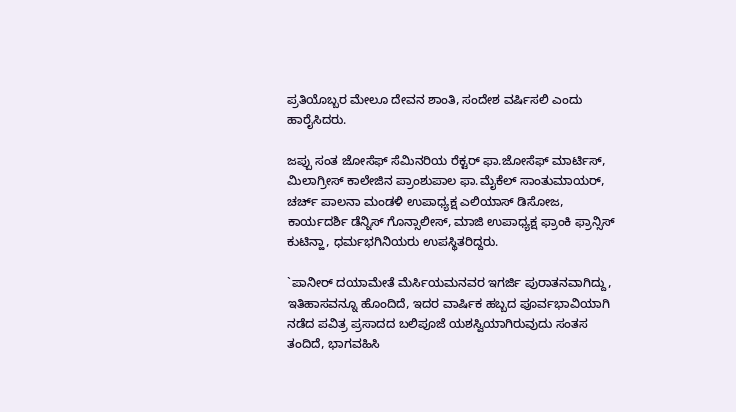ಪ್ರತಿಯೊಬ್ಬರ ಮೇಲೂ ದೇವನ ಶಾಂತಿ, ಸಂದೇಶ ವರ್ಷಿಸಲಿ ಎಂದು ಹಾರೈಸಿದರು.

ಜಪ್ಪು ಸಂತ ಜೋಸೆಫ್ ಸೆಮಿನರಿಯ ರೆಕ್ಟರ್ ಫಾ.ಜೋಸೆಫ್ ಮಾರ್ಟಿಸ್, ಮಿಲಾಗ್ರೀಸ್ ಕಾಲೇಜಿನ ಪ್ರಾಂಶುಪಾಲ ಫಾ.ಮೈಕೆಲ್ ಸಾಂತುಮಾಯರ್, ಚರ್ಚ್ ಪಾಲನಾ ಮಂಡಳಿ ಉಪಾಧ್ಯಕ್ಷ ಎಲಿಯಾಸ್ ಡಿಸೋಜ, ಕಾರ್ಯದರ್ಶಿ ಡೆನ್ನಿಸ್ ಗೊನ್ಸಾಲೀಸ್, ಮಾಜಿ ಉಪಾಧ್ಯಕ್ಷ ಫ್ರಾಂಕಿ ಫ್ರಾನ್ಸಿಸ್ ಕುಟಿನ್ಹಾ, ಧರ್ಮಭಗಿನಿಯರು ಉಪಸ್ಥಿತರಿದ್ದರು.

`ಪಾನೀರ್ ದಯಾಮೇತೆ ಮೆರ್ಸಿಯಮನವರ ಇಗರ್ಜಿ ಪುರಾತನವಾಗಿದ್ದು, ಇತಿಹಾಸವನ್ನೂ ಹೊಂದಿದೆ, ಇದರ ವಾರ್ಷಿಕ ಹಬ್ಬದ ಪೂರ್ವಭಾವಿಯಾಗಿ ನಡೆದ ಪವಿತ್ರ ಪ್ರಸಾದದ ಬಲಿಪೂಜೆ ಯಶಸ್ವಿಯಾಗಿರುವುದು ಸಂತಸ ತಂದಿದೆ, ಭಾಗವಹಿಸಿ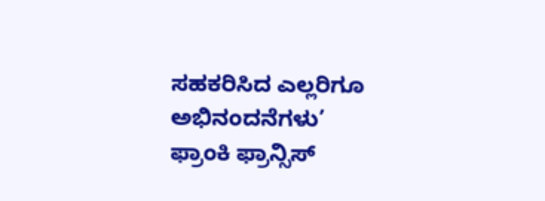ಸಹಕರಿಸಿದ ಎಲ್ಲರಿಗೂ ಅಭಿನಂದನೆಗಳು’
ಫ್ರಾಂಕಿ ಫ್ರಾನ್ಸಿಸ್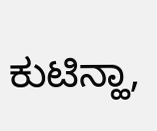ಕುಟಿನ್ಹಾ,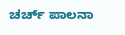ಚರ್ಚ್ ಪಾಲನಾ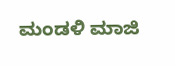ಮಂಡಳಿ ಮಾಜಿ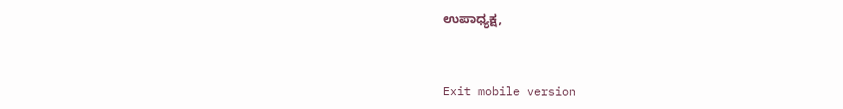ಉಪಾಧ್ಯಕ್ಷ,



Exit mobile version